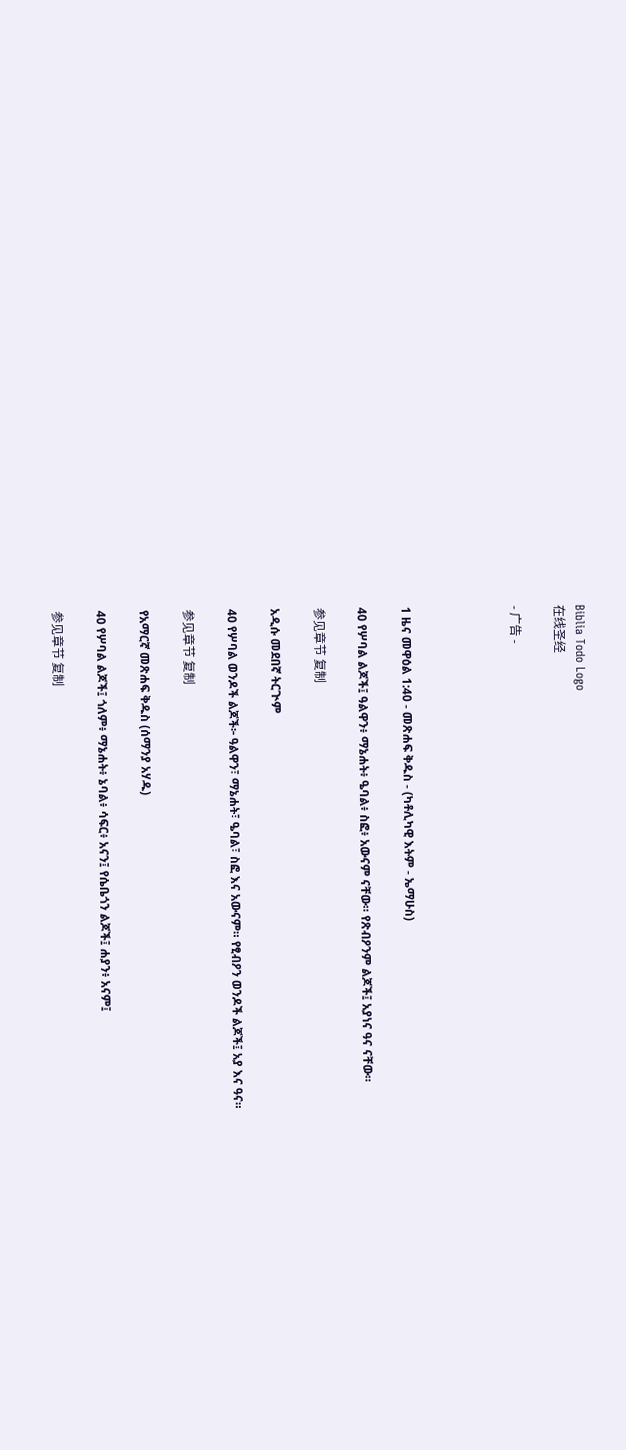Biblia Todo Logo
在线圣经

- 广告 -




1 ዜና መዋዕል 1:40 - መጽሐፍ ቅዱስ - (ካቶሊካዊ እትም - ኤማሁስ)

40 የሦባል ልጆች፤ ዓልዋን፥ ማኔሐት፥ ዔባል፥ ስፎ፥ አውናም ናቸው። የጽብዖንም ልጆች፤ አያነና ዓና ናቸው።

参见章节 复制

አዲሱ መደበኛ ትርጒም

40 የሦባል ወንዶች ልጆች፦ ዓልዋን፣ ማኔሐት፣ ዔባል፣ ስፎ እና አውናም። የፂብዖን ወንዶች ልጆች፤ አያ እና ዓና።

参见章节 复制

የአማርኛ መጽሐፍ ቅዱስ (ሰማንያ አሃዱ)

40 የሦባል ልጆች፤ ጎለም፥ ማኔሐት፥ ኔባል፥ ሳፍር፥ አናን፤ የሴቤጎን ልጆች፤ ሐያን፥ አናም፤

参见章节 复制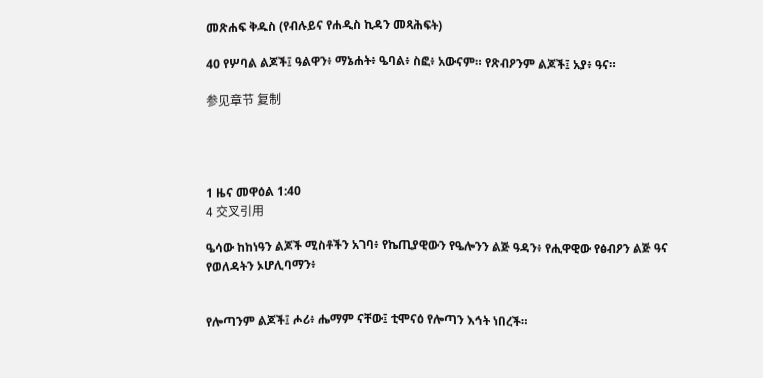መጽሐፍ ቅዱስ (የብሉይና የሐዲስ ኪዳን መጻሕፍት)

40 የሦባል ልጆች፤ ዓልዋን፥ ማኔሐት፥ ዔባል፥ ስፎ፥ አውናም። የጽብዖንም ልጆች፤ አያ፥ ዓና።

参见章节 复制




1 ዜና መዋዕል 1:40
4 交叉引用

ዔሳው ከከነዓን ልጆች ሚስቶችን አገባ፥ የኬጢያዊውን የዔሎንን ልጅ ዓዳን፥ የሒዋዊው የፅብዖን ልጅ ዓና የወለዳትን ኦሆሊባማን፥


የሎጣንም ልጆች፤ ሖሪ፥ ሔማም ናቸው፤ ቲሞናዕ የሎጣን እኅት ነበረች።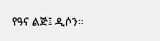የዓና ልጅ፤ ዲሶን።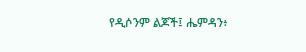የዲሶንም ልጆች፤ ሔምዳን፥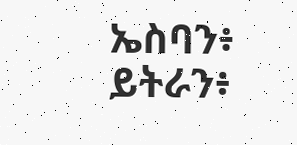ኤስባን፥ ይትራን፥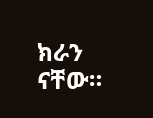ክራን ናቸው።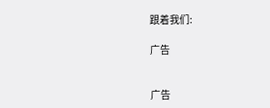跟着我们:

广告


广告